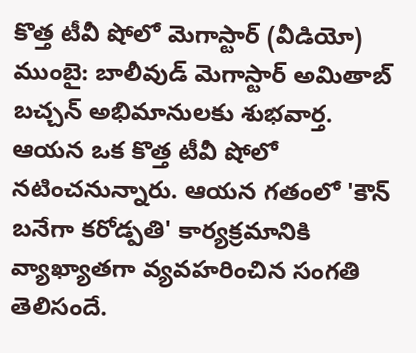కొత్త టీవీ షోలో మెగాస్టార్ (వీడియో)
ముంబై: బాలీవుడ్ మెగాస్టార్ అమితాబ్ బచ్చన్ అభిమానులకు శుభవార్త. ఆయన ఒక కొత్త టీవీ షోలో నటించనున్నారు. ఆయన గతంలో 'కౌన్ బనేగా కరోడ్పతి' కార్యక్రమానికి వ్యాఖ్యాతగా వ్యవహరించిన సంగతి తెలిసందే.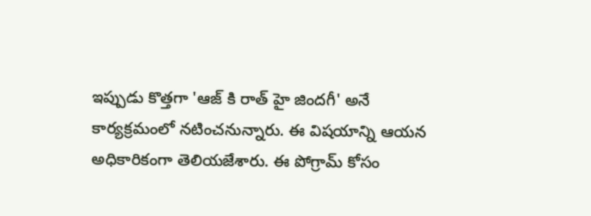ఇప్పుడు కొత్తగా 'ఆజ్ కి రాత్ హై జిందగీ' అనే కార్యక్రమంలో నటించనున్నారు. ఈ విషయాన్ని ఆయన అధికారికంగా తెలియజేశారు. ఈ పోగ్రామ్ కోసం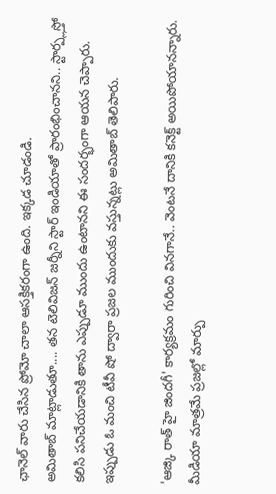ఛానెల్ వారు చేసిన ప్రోమో చాలా ఆసక్తికరంగా ఉంది. ఇక్కడ చూడండి.
అమితాబ్ మాట్లాడుతూ.... తన టెలివిజన్ జర్నీని స్టార్ ఇండియాతో ప్రారంభించానని.. స్టార్ప్లస్తో కలిసి పనిచేయడానికి తాను ఎప్పుడూ ముందు ఉంటానని ఈ సందర్భంగా ఆయన చెప్పారు. ఇప్పుడు ఓ మంచి టీవీ షో ద్వారా ప్రజల ముందుకు వస్తున్నట్లు అమితాబ్ తెలిపారు.

'ఆజ్కి రాత్ హై జిందగీ' కార్యక్రమం గురించి వినగానే.. వెంటనే దానికి కనెక్ట్ అయిపోయానన్నారు. మీడియా మాత్రమే ప్రజల్లో మార్పు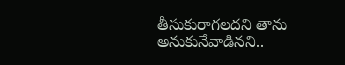తీసుకురాగలదని తాను అనుకునేవాడినని..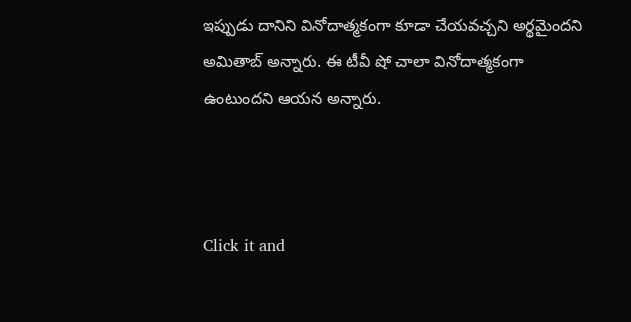ఇప్పుడు దానిని వినోదాత్మకంగా కూడా చేయవచ్చని అర్థమైందని అమితాబ్ అన్నారు. ఈ టీవీ షో చాలా వినోదాత్మకంగా ఉంటుందని ఆయన అన్నారు.



Click it and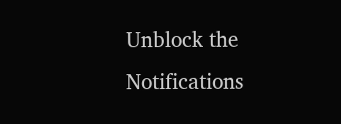Unblock the Notifications